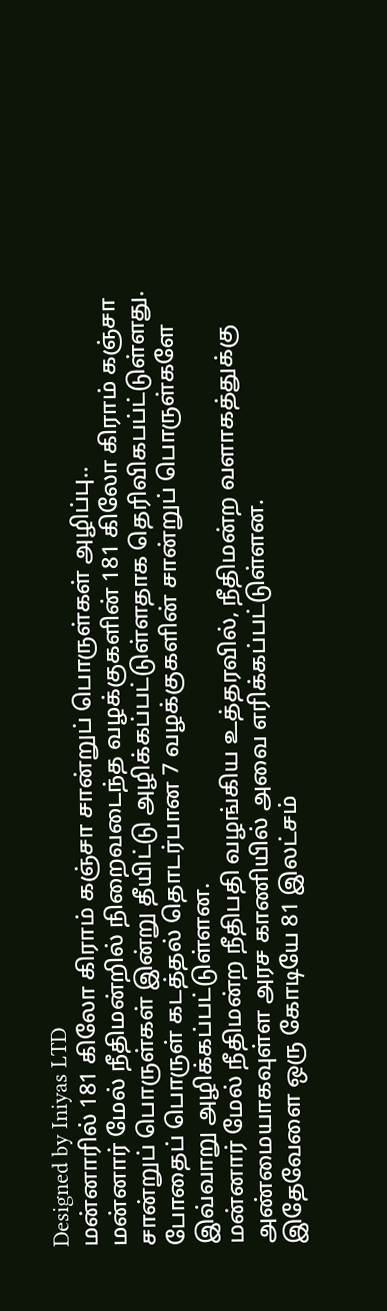Designed by Iniyas LTD
மன்னாரில் 181 கிலோ கிராம் கஞ்சா சான்றுப் பொருள்கள் அழிப்பு..
மன்னார் மேல் நீதிமன்றில் நிறைவடைந்த வழக்குகளின் 181 கிலோ கிராம் கஞ்சா சான்றுப் பொருள்கள் இன்று தீயிட்டு அழிக்கப்பட்டுள்ளதாக தெரிவிகபப்ட்டுள்ளது.
போதைப் பொருள் கடத்தல் தொடர்பான 7 வழக்குகளின் சான்றுப் பொருள்களே இவ்வாறு அழிக்கப்பட்டுள்ளன.
மன்னார் மேல் நீதிமன்ற நீதிபதி வழங்கிய உத்தரவில், நீதிமன்ற வளாகத்துக்கு அண்மையாகவுள்ள அரச காணியில் அவை எரிக்கப்பட்டுள்ளன.
இதேவேளை ஒரு கோடியே 81 இலட்சம்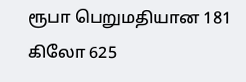ரூபா பெறுமதியான 181 கிலோ 625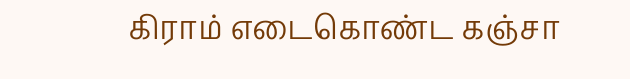கிராம் எடைகொண்ட கஞ்சா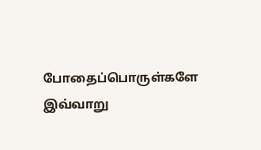போதைப்பொருள்களே இவ்வாறு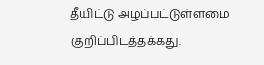தீயிட்டு அழப்பட்டுள்ளமை குறிப்பிடத்தக்கது.